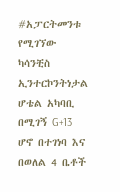#አፓርትመንቱ
የሚገኘው ካሳንቺስ ኢንተርኮንትነታል ሆቴል አካባቢ በሚገኝ G+13 ሆኖ በተገነባ እና በወለል 4 ቤቶች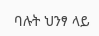ባሉት ህንፃ ላይ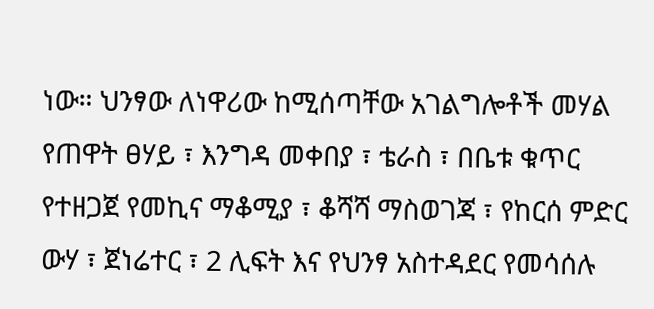ነው። ህንፃው ለነዋሪው ከሚሰጣቸው አገልግሎቶች መሃል የጠዋት ፀሃይ ፣ እንግዳ መቀበያ ፣ ቴራስ ፣ በቤቱ ቁጥር የተዘጋጀ የመኪና ማቆሚያ ፣ ቆሻሻ ማስወገጃ ፣ የከርሰ ምድር ውሃ ፣ ጀነሬተር ፣ 2 ሊፍት እና የህንፃ አስተዳደር የመሳሰሉ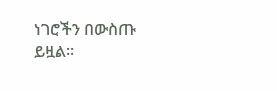ነገሮችን በውስጡ ይዟል።